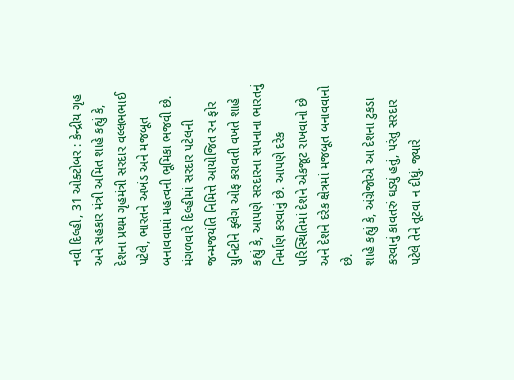નવી દિલ્હી, 31 ઓક્ટોબર : કેન્દ્રીય ગૃહ અને સહકાર મંત્રી અમિત શાહે કહ્યું કે, દેશના પ્રથમ ગૃહમંત્રી સરદાર વલ્લભભાઈ પટેલે, ભારતને અખંડ અને મજબૂત બનાવવામાં મહત્વની ભૂમિકા ભજવી છે. મંગળવારે દિલ્હીમાં સરદાર પટેલની જન્મજયંતિ નિમિત્તે આયોજિત રન ફોર યુનિટીને ફ્લેગ ઓફ કરાવતી વખતે શાહે કહ્યું કે, આપણે સરદારના સપનાના ભારતનું નિર્માણ કરવાનું છે. આપણે દરેક પરિસ્થિતિમાં દેશને એકજૂટ રાખવાનો છે અને દેશને દરેક ક્ષેત્રમાં મજબૂત બનાવવાનો છે.
શાહે કહ્યું કે, અંગ્રેજોએ આ દેશના ટુકડા કરવાનું કાવતરું ઘડ્યું હતું, પરંતુ સરદાર પટેલે તેને તૂટવા ન દીધું. જ્યારે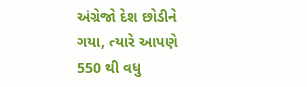અંગ્રેજો દેશ છોડીને ગયા, ત્યારે આપણે 550 થી વધુ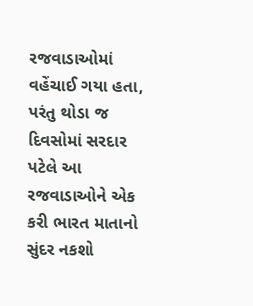રજવાડાઓમાં વહેંચાઈ ગયા હતા, પરંતુ થોડા જ દિવસોમાં સરદાર પટેલે આ રજવાડાઓને એક કરી ભારત માતાનો સુંદર નકશો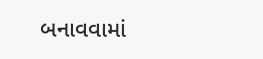બનાવવામાં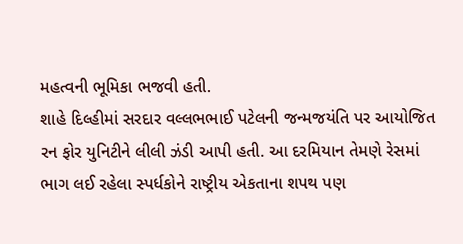મહત્વની ભૂમિકા ભજવી હતી.
શાહે દિલ્હીમાં સરદાર વલ્લભભાઈ પટેલની જન્મજયંતિ પર આયોજિત રન ફોર યુનિટીને લીલી ઝંડી આપી હતી. આ દરમિયાન તેમણે રેસમાં ભાગ લઈ રહેલા સ્પર્ધકોને રાષ્ટ્રીય એકતાના શપથ પણ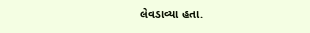લેવડાવ્યા હતા.